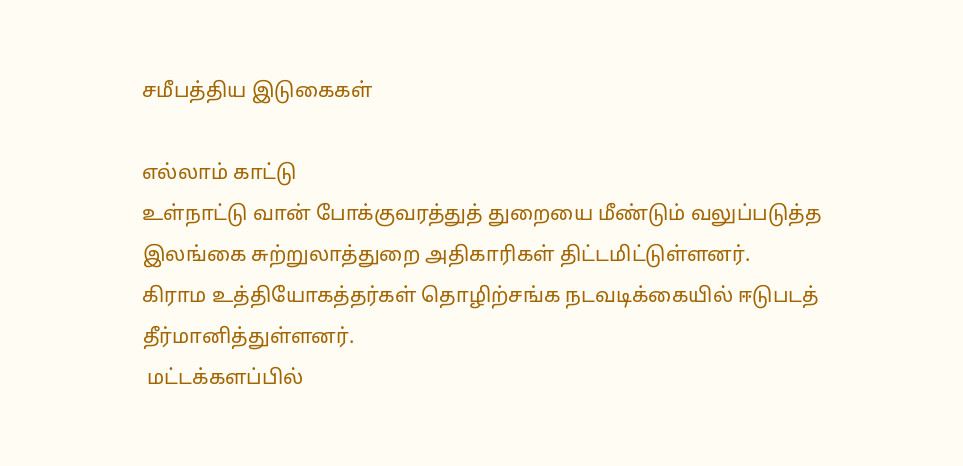சமீபத்திய இடுகைகள்

எல்லாம் காட்டு
உள்நாட்டு வான் போக்குவரத்துத் துறையை மீண்டும் வலுப்படுத்த இலங்கை சுற்றுலாத்துறை அதிகாரிகள் திட்டமிட்டுள்ளனர்.
கிராம உத்தியோகத்தர்கள் தொழிற்சங்க நடவடிக்கையில் ஈடுபடத் தீர்மானித்துள்ளனர்.
 மட்டக்களப்பில்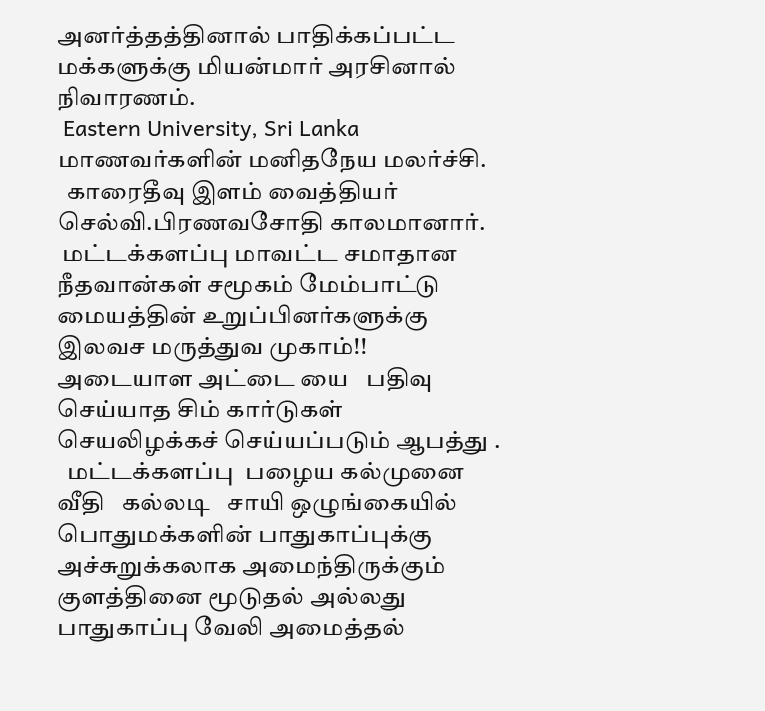அனர்த்தத்தினால் பாதிக்கப்பட்ட மக்களுக்கு மியன்மார் அரசினால் நிவாரணம்.
 Eastern University, Sri Lanka மாணவர்களின் மனிதநேய மலர்ச்சி.
  காரைதீவு இளம் வைத்தியர் செல்வி.பிரணவசோதி காலமானார்.
 மட்டக்களப்பு மாவட்ட சமாதான நீதவான்கள் சமூகம் மேம்பாட்டு மையத்தின் உறுப்பினர்களுக்கு இலவச மருத்துவ முகாம்!!
அடையாள அட்டை யை   பதிவு செய்யாத சிம் கார்டுகள் செயலிழக்கச் செய்யப்படும் ஆபத்து .
  மட்டக்களப்பு  பழைய கல்முனை வீதி   கல்லடி   சாயி ஒழுங்கையில்   பொதுமக்களின் பாதுகாப்புக்கு அச்சுறுக்கலாக அமைந்திருக்கும்  குளத்தினை மூடுதல் அல்லது பாதுகாப்பு வேலி அமைத்தல்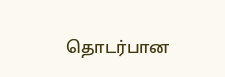தொடர்பான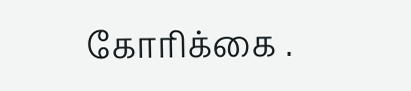கோரிக்கை .